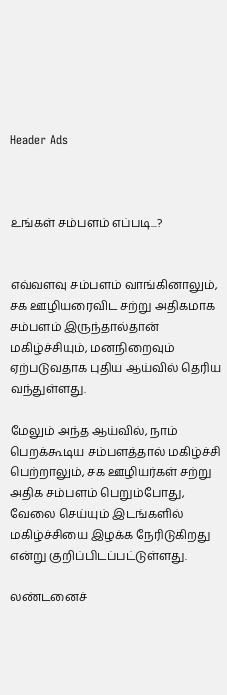Header Ads



உங்கள் சம்பளம் எப்படி...?


எவ்வளவு சம்பளம் வாங்கினாலும், சக ஊழியரைவிட சற்று அதிகமாக சம்பளம் இருந்தால்தான் மகிழ்ச்சியும், மனநிறைவும் ஏற்படுவதாக புதிய ஆய்வில் தெரிய வந்துள்ளது.

மேலும் அந்த ஆய்வில், நாம் பெறக்கூடிய சம்பளத்தால் மகிழ்ச்சி பெற்றாலும், சக ஊழியர்கள் சற்று அதிக சம்பளம் பெறும்போது, வேலை செய்யும் இடங்களில் மகிழ்ச்சியை இழக்க நேரிடுகிறது என்று குறிப்பிடப்பட்டுள்ளது.

லண்டனைச்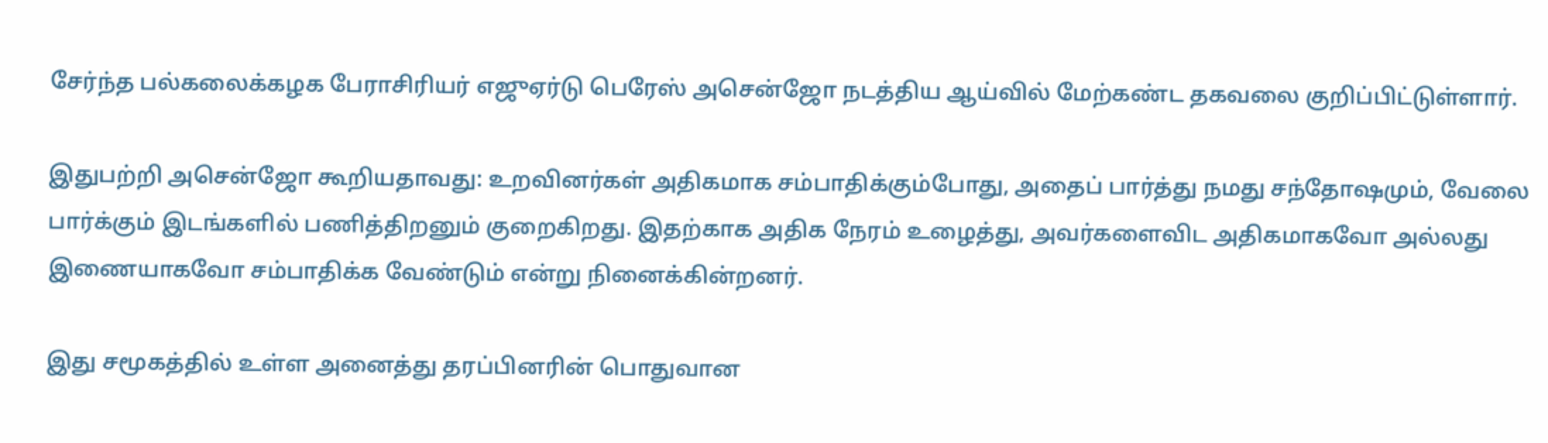சேர்ந்த பல்கலைக்கழக பேராசிரியர் எஜுஏர்டு பெரேஸ் அசென்ஜோ நடத்திய ஆய்வில் மேற்கண்ட தகவலை குறிப்பிட்டுள்ளார்.

இதுபற்றி அசென்ஜோ கூறியதாவது: உறவினர்கள் அதிகமாக சம்பாதிக்கும்போது, அதைப் பார்த்து நமது சந்தோஷமும், வேலை பார்க்கும் இடங்களில் பணித்திறனும் குறைகிறது. இதற்காக அதிக நேரம் உழைத்து, அவர்களைவிட அதிகமாகவோ அல்லது இணையாகவோ சம்பாதிக்க வேண்டும் என்று நினைக்கின்றனர்.

இது சமூகத்தில் உள்ள அனைத்து தரப்பினரின் பொதுவான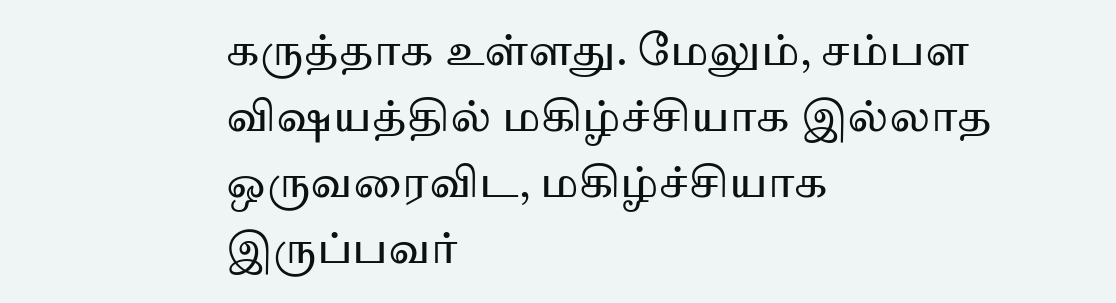கருத்தாக உள்ளது. மேலும், சம்பள விஷயத்தில் மகிழ்ச்சியாக இல்லாத ஒருவரைவிட, மகிழ்ச்சியாக இருப்பவர்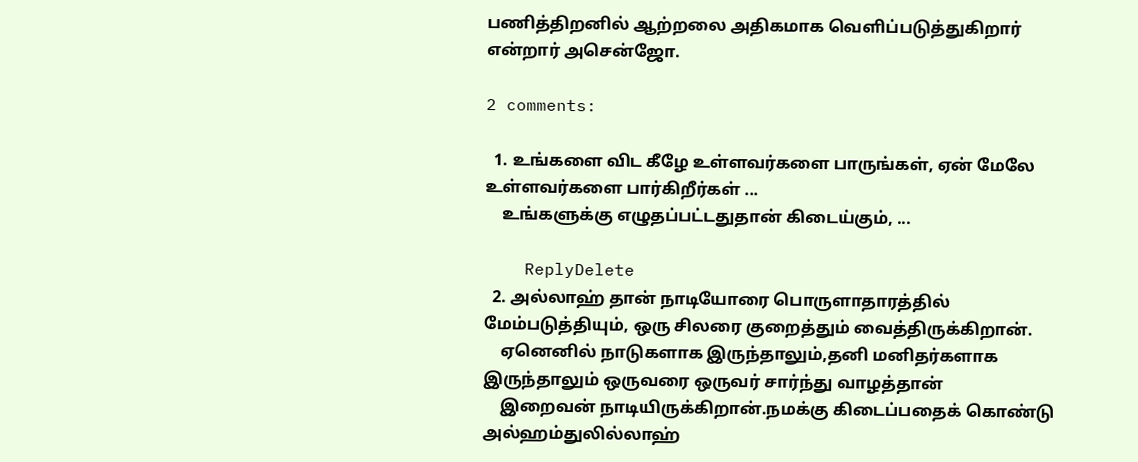பணித்திறனில் ஆற்றலை அதிகமாக வெளிப்படுத்துகிறார் என்றார் அசென்ஜோ.

2 comments:

  1. உங்களை விட கீழே உள்ளவர்களை பாருங்கள், ஏன் மேலே உள்ளவர்களை பார்கிறீர்கள் ...
    உங்களுக்கு எழுதப்பட்டதுதான் கிடைய்கும், ...

    ReplyDelete
  2. அல்லாஹ் தான் நாடியோரை பொருளாதாரத்தில் மேம்படுத்தியும், ஒரு சிலரை குறைத்தும் வைத்திருக்கிறான்.
    ஏனெனில் நாடுகளாக இருந்தாலும்,தனி மனிதர்களாக இருந்தாலும் ஒருவரை ஒருவர் சார்ந்து வாழத்தான்
    இறைவன் நாடியிருக்கிறான்.நமக்கு கிடைப்பதைக் கொண்டு அல்ஹம்துலில்லாஹ்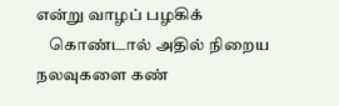என்று வாழப் பழகிக்
    கொண்டால் அதில் நிறைய நலவுகளை கண்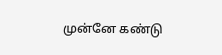முன்னே கண்டு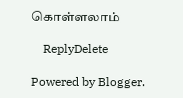கொள்ளலாம்

    ReplyDelete

Powered by Blogger.